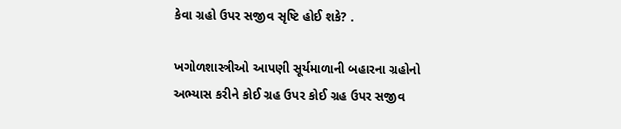કેવા ગ્રહો ઉપર સજીવ સૃષ્ટિ હોઈ શકે? .

ખગોળશાસ્ત્રીઓ આપણી સૂર્યમાળાની બહારના ગ્રહોનો અભ્યાસ કરીને કોઈ ગ્રહ ઉપર કોઈ ગ્રહ ઉપર સજીવ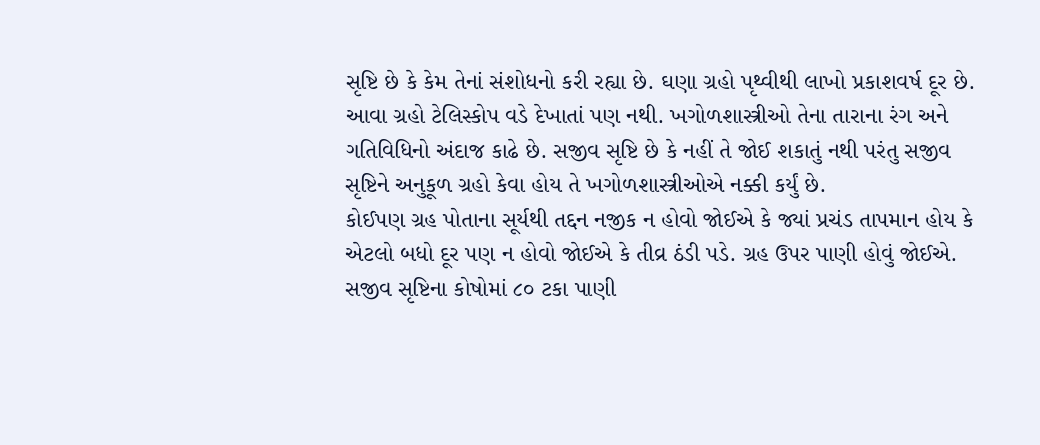સૃષ્ટિ છે કે કેમ તેનાં સંશોધનો કરી રહ્યા છે. ઘણા ગ્રહો પૃથ્વીથી લાખો પ્રકાશવર્ષ દૂર છે. આવા ગ્રહો ટેલિસ્કોપ વડે દેખાતાં પણ નથી. ખગોળશાસ્ત્રીઓ તેના તારાના રંગ અને ગતિવિધિનો અંદાજ કાઢે છે. સજીવ સૃષ્ટિ છે કે નહીં તે જોઈ શકાતું નથી પરંતુ સજીવ સૃષ્ટિને અનુકૂળ ગ્રહો કેવા હોય તે ખગોળશાસ્ત્રીઓએ નક્કી કર્યું છે.
કોઈપણ ગ્રહ પોતાના સૂર્યથી તદ્દન નજીક ન હોવો જોઈએ કે જ્યાં પ્રચંડ તાપમાન હોય કે એટલો બધો દૂર પણ ન હોવો જોઈએ કે તીવ્ર ઠંડી પડે. ગ્રહ ઉપર પાણી હોવું જોઈએ. સજીવ સૃષ્ટિના કોષોમાં ૮૦ ટકા પાણી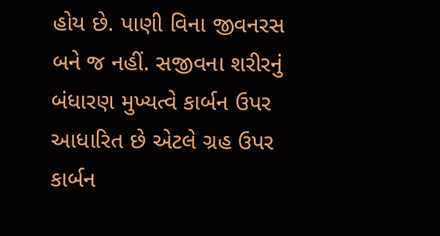હોય છે. પાણી વિના જીવનરસ બને જ નહીં. સજીવના શરીરનું બંધારણ મુખ્યત્વે કાર્બન ઉપર આધારિત છે એટલે ગ્રહ ઉપર કાર્બન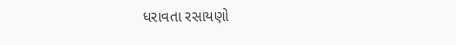ધરાવતા રસાયણો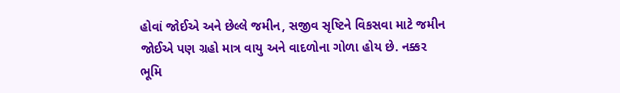હોવાં જોઈએ અને છેલ્લે જમીન, સજીવ સૃષ્ટિને વિકસવા માટે જમીન જોઈએ પણ ગ્રહો માત્ર વાયુ અને વાદળોના ગોળા હોય છે. નક્કર ભૂમિ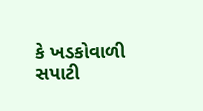કે ખડકોવાળી સપાટી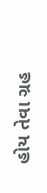હોય તેવા ગ્રહ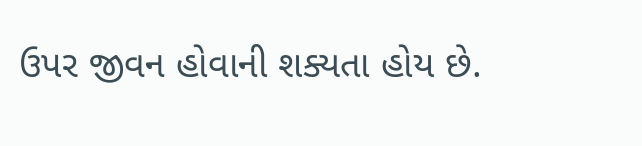ઉપર જીવન હોવાની શક્યતા હોય છે.